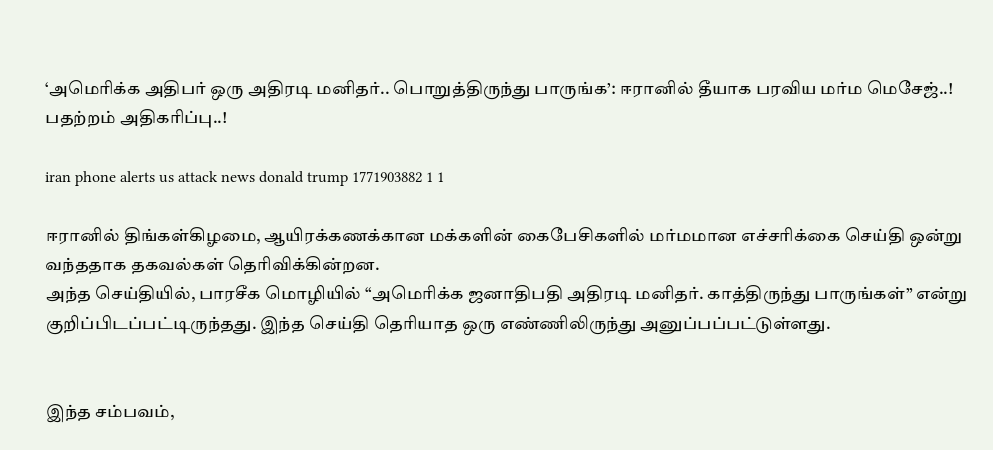‘அமெரிக்க அதிபர் ஒரு அதிரடி மனிதர்.. பொறுத்திருந்து பாருங்க’: ஈரானில் தீயாக பரவிய மர்ம மெசேஜ்..! பதற்றம் அதிகரிப்பு..!

iran phone alerts us attack news donald trump 1771903882 1 1

ஈரானில் திங்கள்கிழமை, ஆயிரக்கணக்கான மக்களின் கைபேசிகளில் மர்மமான எச்சரிக்கை செய்தி ஒன்று வந்ததாக தகவல்கள் தெரிவிக்கின்றன.
அந்த செய்தியில், பாரசீக மொழியில் “அமெரிக்க ஜனாதிபதி அதிரடி மனிதர். காத்திருந்து பாருங்கள்” என்று குறிப்பிடப்பட்டிருந்தது. இந்த செய்தி தெரியாத ஒரு எண்ணிலிருந்து அனுப்பப்பட்டுள்ளது.


இந்த சம்பவம்,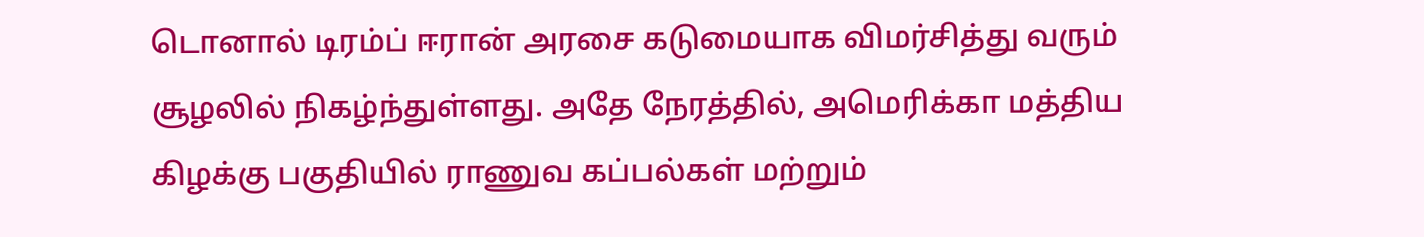டொனால் டிரம்ப் ஈரான் அரசை கடுமையாக விமர்சித்து வரும் சூழலில் நிகழ்ந்துள்ளது. அதே நேரத்தில், அமெரிக்கா மத்திய கிழக்கு பகுதியில் ராணுவ கப்பல்கள் மற்றும்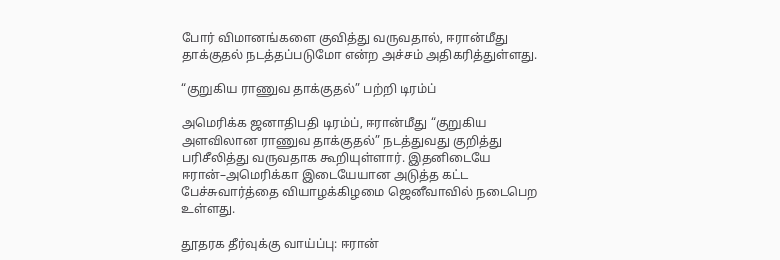போர் விமானங்களை குவித்து வருவதால், ஈரான்மீது தாக்குதல் நடத்தப்படுமோ என்ற அச்சம் அதிகரித்துள்ளது.

“குறுகிய ராணுவ தாக்குதல்” பற்றி டிரம்ப்

அமெரிக்க ஜனாதிபதி டிரம்ப், ஈரான்மீது “குறுகிய அளவிலான ராணுவ தாக்குதல்” நடத்துவது குறித்து பரிசீலித்து வருவதாக கூறியுள்ளார். இதனிடையே ஈரான்–அமெரிக்கா இடையேயான அடுத்த கட்ட பேச்சுவார்த்தை வியாழக்கிழமை ஜெனீவாவில் நடைபெற உள்ளது.

தூதரக தீர்வுக்கு வாய்ப்பு: ஈரான்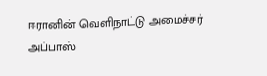ஈரானின் வெளிநாட்டு அமைச்சர் அப்பாஸ்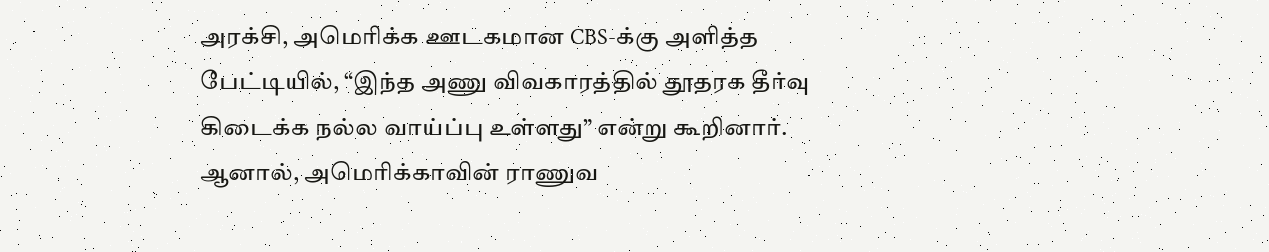அரக்சி, அமெரிக்க ஊடகமான CBS-க்கு அளித்த பேட்டியில், “இந்த அணு விவகாரத்தில் தூதரக தீர்வு கிடைக்க நல்ல வாய்ப்பு உள்ளது” என்று கூறினார். ஆனால், அமெரிக்காவின் ராணுவ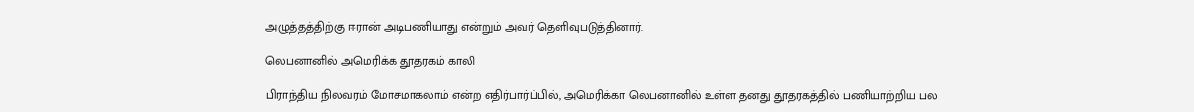அழுத்தத்திற்கு ஈரான் அடிபணியாது என்றும் அவர் தெளிவுபடுத்தினார்.

லெபனானில் அமெரிக்க தூதரகம் காலி

பிராந்திய நிலவரம் மோசமாகலாம் என்ற எதிர்பார்ப்பில், அமெரிக்கா லெபனானில் உள்ள தனது தூதரகத்தில் பணியாற்றிய பல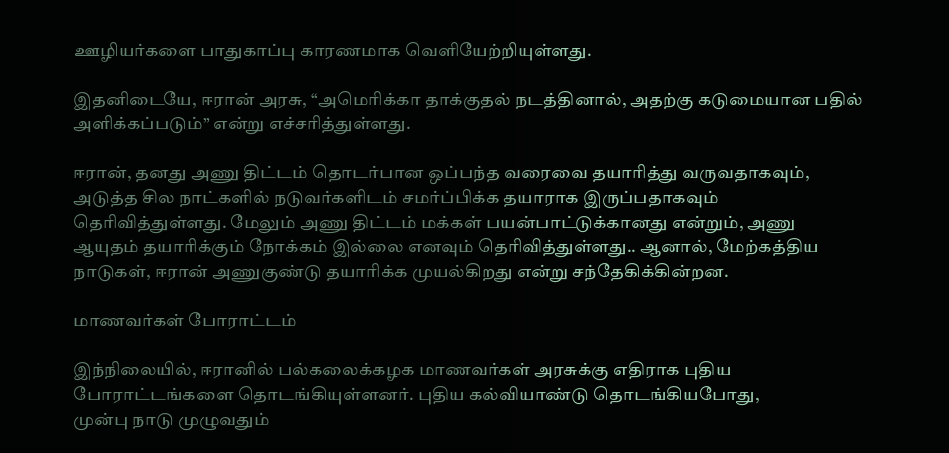ஊழியர்களை பாதுகாப்பு காரணமாக வெளியேற்றியுள்ளது.

இதனிடையே, ஈரான் அரசு, “அமெரிக்கா தாக்குதல் நடத்தினால், அதற்கு கடுமையான பதில் அளிக்கப்படும்” என்று எச்சரித்துள்ளது.

ஈரான், தனது அணு திட்டம் தொடர்பான ஒப்பந்த வரைவை தயாரித்து வருவதாகவும்,
அடுத்த சில நாட்களில் நடுவர்களிடம் சமர்ப்பிக்க தயாராக இருப்பதாகவும் தெரிவித்துள்ளது. மேலும் அணு திட்டம் மக்கள் பயன்பாட்டுக்கானது என்றும், அணு ஆயுதம் தயாரிக்கும் நோக்கம் இல்லை எனவும் தெரிவித்துள்ளது.. ஆனால், மேற்கத்திய நாடுகள், ஈரான் அணுகுண்டு தயாரிக்க முயல்கிறது என்று சந்தேகிக்கின்றன.

மாணவர்கள் போராட்டம்

இந்நிலையில், ஈரானில் பல்கலைக்கழக மாணவர்கள் அரசுக்கு எதிராக புதிய போராட்டங்களை தொடங்கியுள்ளனர். புதிய கல்வியாண்டு தொடங்கியபோது,
முன்பு நாடு முழுவதும்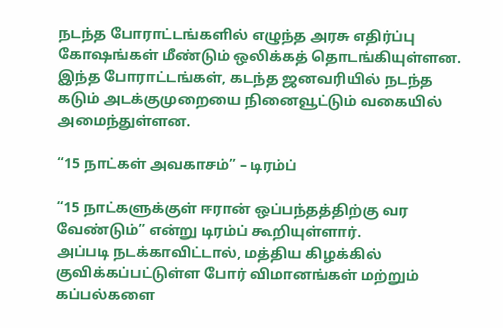நடந்த போராட்டங்களில் எழுந்த அரசு எதிர்ப்பு கோஷங்கள் மீண்டும் ஒலிக்கத் தொடங்கியுள்ளன. இந்த போராட்டங்கள், கடந்த ஜனவரியில் நடந்த கடும் அடக்குமுறையை நினைவூட்டும் வகையில் அமைந்துள்ளன.

“15 நாட்கள் அவகாசம்” – டிரம்ப்

“15 நாட்களுக்குள் ஈரான் ஒப்பந்தத்திற்கு வர வேண்டும்” என்று டிரம்ப் கூறியுள்ளார்.
அப்படி நடக்காவிட்டால், மத்திய கிழக்கில் குவிக்கப்பட்டுள்ள போர் விமானங்கள் மற்றும் கப்பல்களை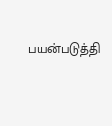பயன்படுத்தி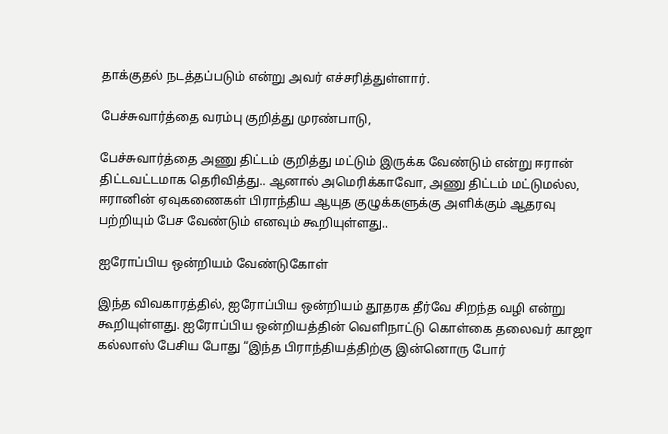தாக்குதல் நடத்தப்படும் என்று அவர் எச்சரித்துள்ளார்.

பேச்சுவார்த்தை வரம்பு குறித்து முரண்பாடு,

பேச்சுவார்த்தை அணு திட்டம் குறித்து மட்டும் இருக்க வேண்டும் என்று ஈரான் திட்டவட்டமாக தெரிவித்து.. ஆனால் அமெரிக்காவோ, அணு திட்டம் மட்டுமல்ல, ஈரானின் ஏவுகணைகள் பிராந்திய ஆயுத குழுக்களுக்கு அளிக்கும் ஆதரவு பற்றியும் பேச வேண்டும் எனவும் கூறியுள்ளது..

ஐரோப்பிய ஒன்றியம் வேண்டுகோள்

இந்த விவகாரத்தில், ஐரோப்பிய ஒன்றியம் தூதரக தீர்வே சிறந்த வழி என்று கூறியுள்ளது. ஐரோப்பிய ஒன்றியத்தின் வெளிநாட்டு கொள்கை தலைவர் காஜா கல்லாஸ் பேசிய போது “இந்த பிராந்தியத்திற்கு இன்னொரு போர்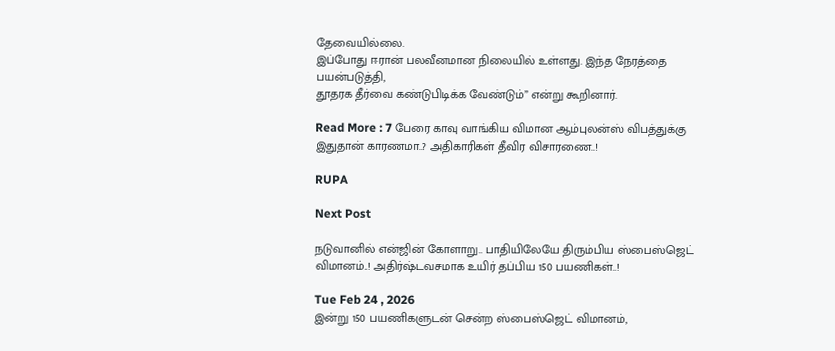தேவையில்லை.
இப்போது ஈரான் பலவீனமான நிலையில் உள்ளது. இந்த நேரத்தை பயன்படுத்தி,
தூதரக தீர்வை கண்டுபிடிக்க வேண்டும்” என்று கூறினார்.

Read More : 7 பேரை காவு வாங்கிய விமான ஆம்புலன்ஸ் விபத்துக்கு இதுதான் காரணமா..? அதிகாரிகள் தீவிர விசாரணை..!

RUPA

Next Post

நடுவானில் என்ஜின் கோளாறு.. பாதியிலேயே திரும்பிய ஸ்பைஸ்ஜெட் விமானம்..! அதிர்ஷ்டவசமாக உயிர் தப்பிய 150 பயணிகள்..!

Tue Feb 24 , 2026
இன்று 150 பயணிகளுடன் சென்ற ஸ்பைஸ்ஜெட் விமானம்,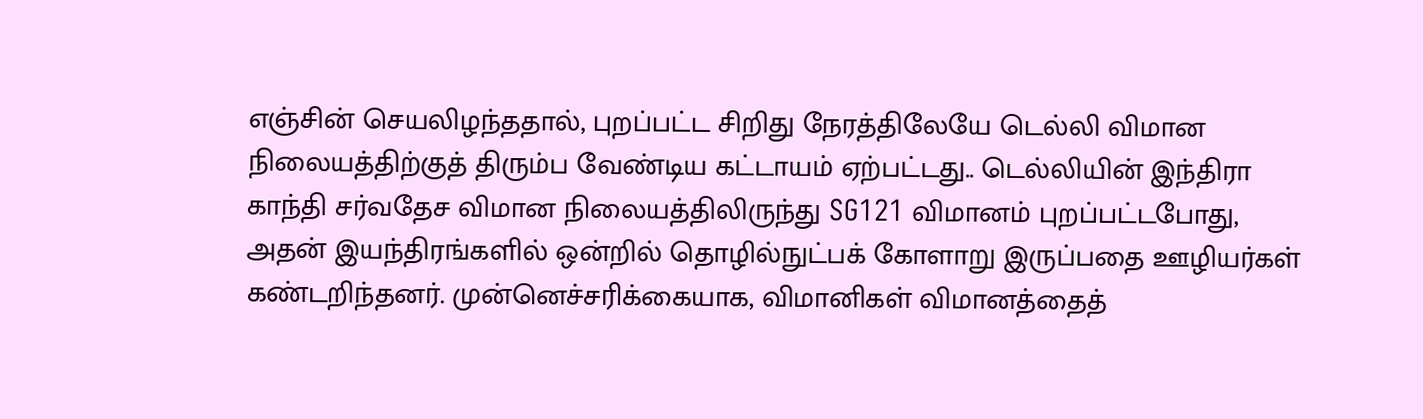எஞ்சின் செயலிழந்ததால், புறப்பட்ட சிறிது நேரத்திலேயே டெல்லி விமான நிலையத்திற்குத் திரும்ப வேண்டிய கட்டாயம் ஏற்பட்டது.. டெல்லியின் இந்திரா காந்தி சர்வதேச விமான நிலையத்திலிருந்து SG121 விமானம் புறப்பட்டபோது, அதன் இயந்திரங்களில் ஒன்றில் தொழில்நுட்பக் கோளாறு இருப்பதை ஊழியர்கள் கண்டறிந்தனர். முன்னெச்சரிக்கையாக, விமானிகள் விமானத்தைத்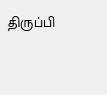திருப்பி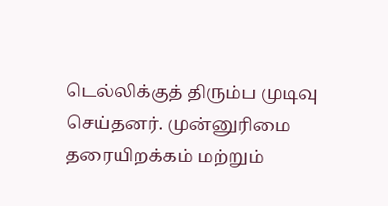டெல்லிக்குத் திரும்ப முடிவு செய்தனர். முன்னுரிமை தரையிறக்கம் மற்றும்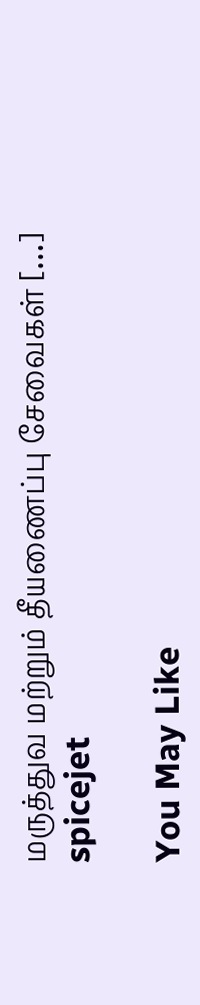மருத்துவ மற்றும் தீயணைப்பு சேவைகள் […]
spicejet

You May Like